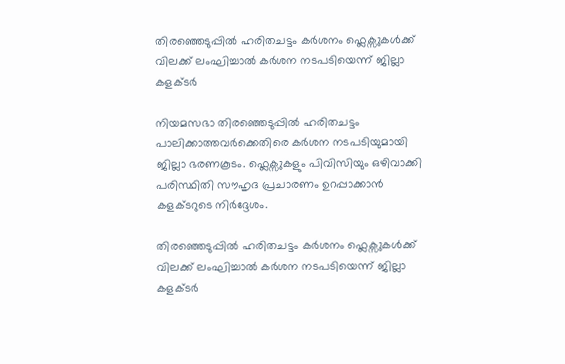തിരഞ്ഞെടുപ്പിൽ ഹരിതചട്ടം കർശനം ഫ്ലെക്സുകൾക്ക് വിലക്ക് ലംഘിച്ചാൽ കർശന നടപടിയെന്ന് ജില്ലാ കളക്ടർ

നിയമസഭാ തിരഞ്ഞെടുപ്പിൽ ഹരിതചട്ടം പാലിക്കാത്തവർക്കെതിരെ കർശന നടപടിയുമായി ജില്ലാ ഭരണകൂടം. ഫ്ലെക്സുകളും പിവിസിയും ഒഴിവാക്കി പരിസ്ഥിതി സൗഹൃദ പ്രചാരണം ഉറപ്പാക്കാൻ കളക്ടറുടെ നിർദ്ദേശം.

തിരഞ്ഞെടുപ്പിൽ ഹരിതചട്ടം കർശനം ഫ്ലെക്സുകൾക്ക് വിലക്ക് ലംഘിച്ചാൽ കർശന നടപടിയെന്ന് ജില്ലാ കളക്ടർ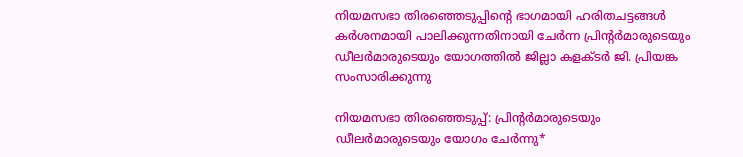നിയമസഭാ തിരഞ്ഞെടുപ്പിന്റെ ഭാഗമായി ഹരിതചട്ടങ്ങൾ കർശനമായി പാലിക്കുന്നതിനായി ചേർന്ന പ്രിന്റർമാരുടെയും ഡീലർമാരുടെയും യോഗത്തിൽ ജില്ലാ കളക്ടർ ജി. പ്രിയങ്ക സംസാരിക്കുന്നു

നിയമസഭാ തിരഞ്ഞെടുപ്പ്: പ്രിന്റർമാരുടെയും ഡീലർമാരുടെയും യോഗം ചേർന്നു*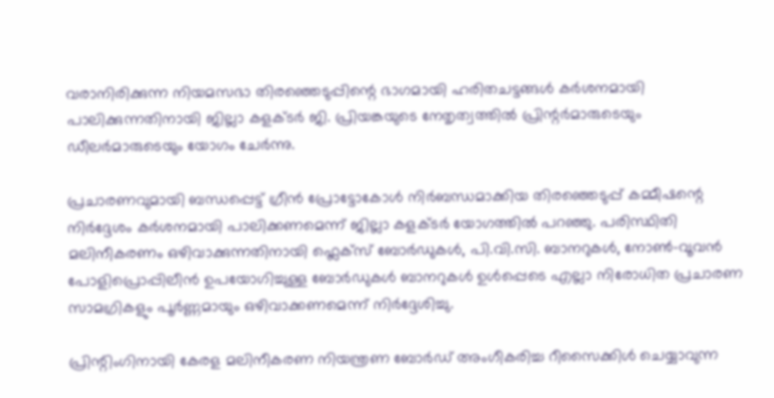വരാനിരിക്കുന്ന നിയമസഭാ തിരഞ്ഞെടുപ്പിന്റെ ഭാഗമായി ഹരിതചട്ടങ്ങൾ കർശനമായി പാലിക്കുന്നതിനായി ജില്ലാ കളക്ടർ ജി. പ്രിയങ്കയുടെ നേതൃത്വത്തിൽ പ്രിന്റർമാരുടെയും ഡീലർമാരുടെയും യോഗം ചേർന്നു.

പ്രചാരണവുമായി ബന്ധപ്പെട്ട് ഗ്രീൻ പ്രോട്ടോകോൾ നിർബന്ധമാക്കിയ തിരഞ്ഞെടുപ്പ് കമ്മീഷന്റെ നിർദ്ദേശം കർശനമായി പാലിക്കണമെന്ന് ജില്ലാ കളക്ടർ യോഗത്തിൽ പറഞ്ഞു. പരിസ്ഥിതി മലിനീകരണം ഒഴിവാക്കുന്നതിനായി ഫ്ലെക്സ് ബോർഡുകൾ, പി.വി.സി. ബാനറുകൾ, നോൺ-വൂവൻ പോളിപ്രൊപ്പിലീൻ ഉപയോഗിച്ചുള്ള ബോർഡുകൾ ബാനറുകൾ ഉൾപ്പെടെ എല്ലാ നിരോധിത പ്രചാരണ സാമഗ്രികളും പൂർണ്ണമായും ഒഴിവാക്കണമെന്ന് നിർദ്ദേശിച്ചു.

പ്രിന്റിംഗിനായി കേരള മലിനീകരണ നിയന്ത്രണ ബോർഡ് അംഗീകരിച്ച റീസൈക്കിൾ ചെയ്യാവുന്ന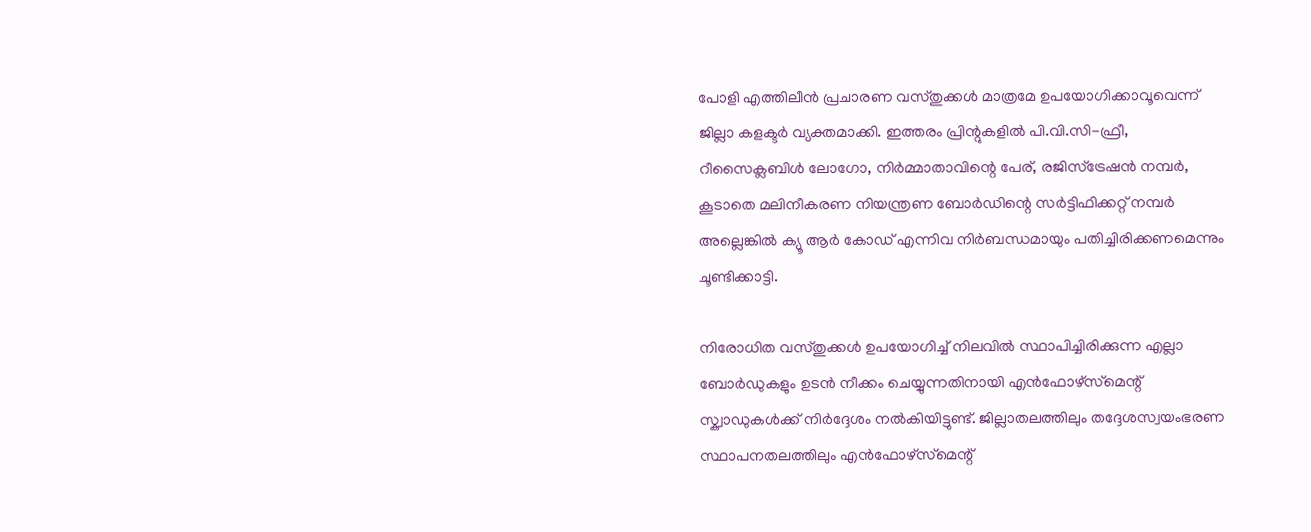പോളി എത്തിലീൻ പ്രചാരണ വസ്തുക്കൾ മാത്രമേ ഉപയോഗിക്കാവൂവെന്ന് ജില്ലാ കളക്ടർ വ്യക്തമാക്കി. ഇത്തരം പ്രിന്റുകളിൽ പി.വി.സി-ഫ്രീ, റീസൈക്ലബിൾ ലോഗോ, നിർമ്മാതാവിന്റെ പേര്, രജിസ്ട്രേഷൻ നമ്പർ, കൂടാതെ മലിനീകരണ നിയന്ത്രണ ബോർഡിന്റെ സർട്ടിഫിക്കറ്റ് നമ്പർ അല്ലെങ്കിൽ ക്യൂ ആർ കോഡ് എന്നിവ നിർബന്ധമായും പതിച്ചിരിക്കണമെന്നും ചൂണ്ടിക്കാട്ടി.

നിരോധിത വസ്തുക്കൾ ഉപയോഗിച്ച് നിലവിൽ സ്ഥാപിച്ചിരിക്കുന്ന എല്ലാ ബോർഡുകളും ഉടൻ നീക്കം ചെയ്യുന്നതിനായി എൻഫോഴ്‌സ്‌മെന്റ് സ്ക്വാഡുകൾക്ക് നിർദ്ദേശം നൽകിയിട്ടുണ്ട്. ജില്ലാതലത്തിലും തദ്ദേശസ്വയംഭരണ സ്ഥാപനതലത്തിലും എൻഫോഴ്‌സ്‌മെന്റ്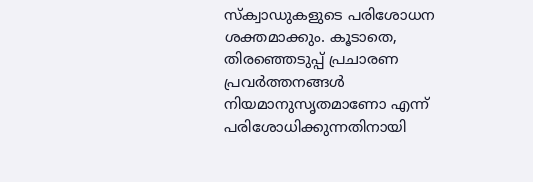സ്ക്വാഡുകളുടെ പരിശോധന ശക്തമാക്കും. കൂടാതെ, തിരഞ്ഞെടുപ്പ് പ്രചാരണ പ്രവർത്തനങ്ങൾ നിയമാനുസൃതമാണോ എന്ന് പരിശോധിക്കുന്നതിനായി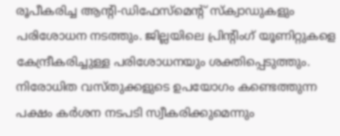രൂപീകരിച്ച ആന്റി-ഡിഫേസ്മെന്റ് സ്ക്വാഡുകളും പരിശോധന നടത്തും. ജില്ലയിലെ പ്രിന്റിംഗ് യൂണിറ്റുകളെ കേന്ദ്രീകരിച്ചുള്ള പരിശോധനയും ശക്തിപ്പെടുത്തും. നിരോധിത വസ്തുക്കളുടെ ഉപയോഗം കണ്ടെത്തുന്ന പക്ഷം കർശന നടപടി സ്വീകരിക്കുമെന്നും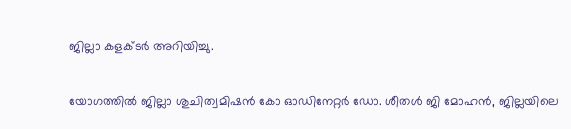ജില്ലാ കളക്ടർ അറിയിച്ചു.

യോഗത്തിൽ ജില്ലാ ശുചിത്വമിഷൻ കോ ഓഡിനേറ്റർ ഡോ. ശീതൾ ജി മോഹൻ, ജില്ലയിലെ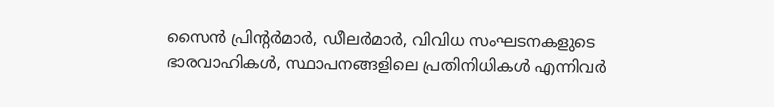സൈൻ പ്രിന്റർമാർ, ഡീലർമാർ, വിവിധ സംഘടനകളുടെ ഭാരവാഹികൾ, സ്ഥാപനങ്ങളിലെ പ്രതിനിധികൾ എന്നിവർ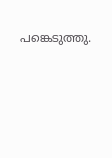പങ്കെടുത്തു.